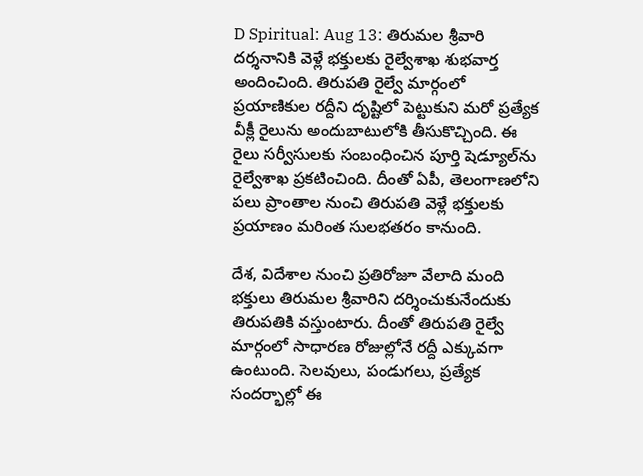D Spiritual: Aug 13: తిరుమల శ్రీవారి దర్శనానికి వెళ్లే భక్తులకు రైల్వేశాఖ శుభవార్త అందించింది. తిరుపతి రైల్వే మార్గంలో ప్రయాణికుల రద్దీని దృష్టిలో పెట్టుకుని మరో ప్రత్యేక వీక్లీ రైలును అందుబాటులోకి తీసుకొచ్చింది. ఈ రైలు సర్వీసులకు సంబంధించిన పూర్తి షెడ్యూల్‌ను రైల్వేశాఖ ప్రకటించింది. దీంతో ఏపీ, తెలంగాణలోని పలు ప్రాంతాల నుంచి తిరుపతి వెళ్లే భక్తులకు ప్రయాణం మరింత సులభతరం కానుంది.

దేశ, విదేశాల నుంచి ప్రతిరోజూ వేలాది మంది భక్తులు తిరుమల శ్రీవారిని దర్శించుకునేందుకు తిరుపతికి వస్తుంటారు. దీంతో తిరుపతి రైల్వే మార్గంలో సాధారణ రోజుల్లోనే రద్దీ ఎక్కువగా ఉంటుంది. సెలవులు, పండుగలు, ప్రత్యేక సందర్భాల్లో ఈ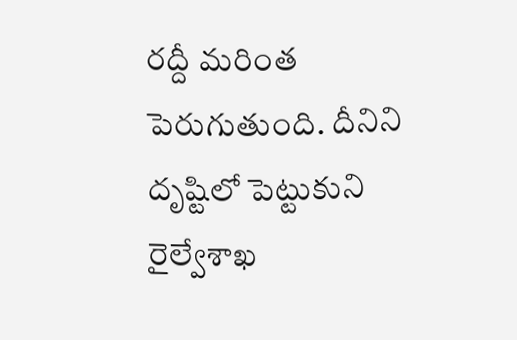రద్దీ మరింత పెరుగుతుంది. దీనిని దృష్టిలో పెట్టుకుని రైల్వేశాఖ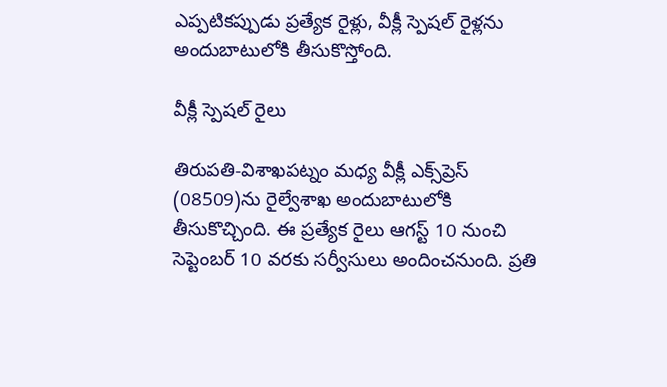ఎప్పటికప్పుడు ప్రత్యేక రైళ్లు, వీక్లీ స్పెషల్ రైళ్లను అందుబాటులోకి తీసుకొస్తోంది.

వీక్లీ స్పెషల్ రైలు

తిరుపతి-విశాఖపట్నం మధ్య వీక్లీ ఎక్స్‌ప్రెస్‌ (08509)ను రైల్వేశాఖ అందుబాటులోకి తీసుకొచ్చింది. ఈ ప్రత్యేక రైలు ఆగస్ట్ 10 నుంచి సెప్టెంబర్ 10 వరకు సర్వీసులు అందించనుంది. ప్రతి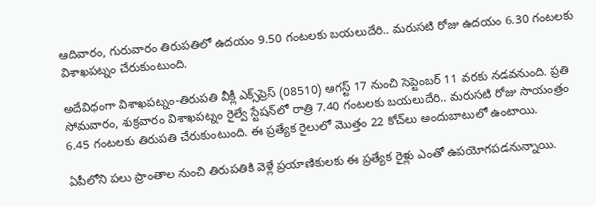ఆదివారం, గురువారం తిరుపతిలో ఉదయం 9.50 గంటలకు బయలుదేరి.. మరుసటి రోజు ఉదయం 6.30 గంటలకు విశాఖపట్నం చేరుకుంటుంది.

అదేవిధంగా విశాఖపట్నం-తిరుపతి వీక్లీ ఎక్స్‌ప్రెస్‌ (08510) ఆగస్ట్ 17 నుంచి సెప్టెంబర్ 11 వరకు నడవనుంది. ప్రతి సోమవారం, శుక్రవారం విశాఖపట్నం రైల్వే స్టేషన్‌లో రాత్రి 7.40 గంటలకు బయలుదేరి.. మరుసటి రోజు సాయంత్రం 6.45 గంటలకు తిరుపతి చేరుకుంటుంది. ఈ ప్రత్యేక రైలులో మొత్తం 22 కోచ్‌లు అందుబాటులో ఉంటాయి.

ఏపీలోని పలు ప్రాంతాల నుంచి తిరుపతికి వెళ్లే ప్రయాణికులకు ఈ ప్రత్యేక రైళ్లు ఎంతో ఉపయోగపడనున్నాయి.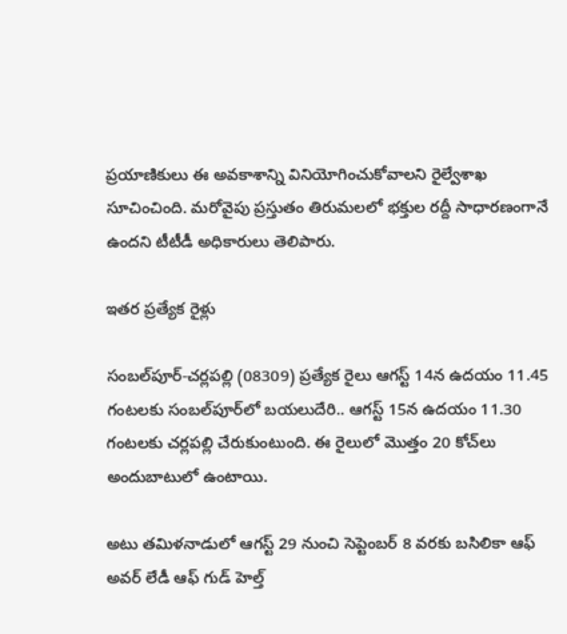ప్రయాణికులు ఈ అవకాశాన్ని వినియోగించుకోవాలని రైల్వేశాఖ సూచించింది. మరోవైపు ప్రస్తుతం తిరుమలలో భక్తుల రద్దీ సాధారణంగానే ఉందని టీటీడీ అధికారులు తెలిపారు.

ఇతర ప్రత్యేక రైళ్లు

సంబల్‌పూర్-చర్లపల్లి (08309) ప్రత్యేక రైలు ఆగస్ట్ 14న ఉదయం 11.45 గంటలకు సంబల్‌పూర్‌లో బయలుదేరి.. ఆగస్ట్ 15న ఉదయం 11.30 గంటలకు చర్లపల్లి చేరుకుంటుంది. ఈ రైలులో మొత్తం 20 కోచ్‌లు అందుబాటులో ఉంటాయి.

అటు తమిళనాడులో ఆగస్ట్ 29 నుంచి సెప్టెంబర్ 8 వరకు బసిలికా ఆఫ్ అవర్ లేడీ ఆఫ్ గుడ్ హెల్త్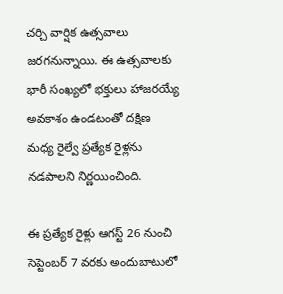చర్చి వార్షిక ఉత్సవాలు జరగనున్నాయి. ఈ ఉత్సవాలకు భారీ సంఖ్యలో భక్తులు హాజరయ్యే అవకాశం ఉండటంతో దక్షిణ మధ్య రైల్వే ప్రత్యేక రైళ్లను నడపాలని నిర్ణయించింది.

ఈ ప్రత్యేక రైళ్లు ఆగస్ట్ 26 నుంచి సెప్టెంబర్ 7 వరకు అందుబాటులో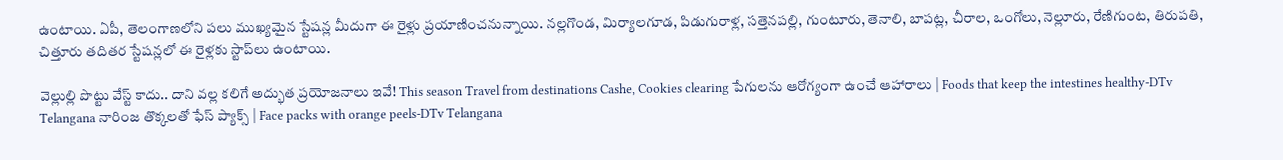ఉంటాయి. ఏపీ, తెలంగాణలోని పలు ముఖ్యమైన స్టేషన్ల మీదుగా ఈ రైళ్లు ప్రయాణించనున్నాయి. నల్లగొండ, మిర్యాలగూడ, పిడుగురాళ్ల, సత్తెనపల్లి, గుంటూరు, తెనాలి, బాపట్ల, చీరాల, ఒంగోలు, నెల్లూరు, రేణిగుంట, తిరుపతి, చిత్తూరు తదితర స్టేషన్లలో ఈ రైళ్లకు స్టాప్‌లు ఉంటాయి.

వెల్లుల్లి పొట్టు వేస్ట్ కాదు.. దాని వల్ల కలిగే అద్భుత ప్రయోజనాలు ఇవే! This season Travel from destinations Cashe, Cookies clearing పేగులను ఆరోగ్యంగా ఉంచే ఆహారాలు | Foods that keep the intestines healthy-DTv Telangana నారింజ తొక్కలతో ఫేస్ ప్యాక్స్ | Face packs with orange peels-DTv Telangana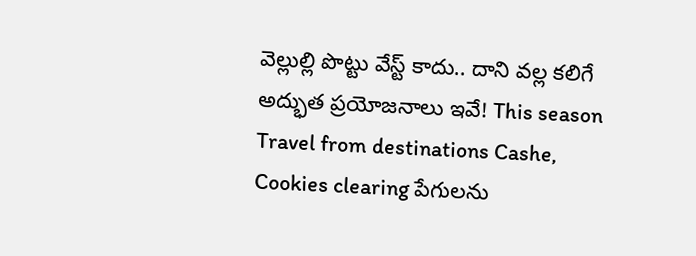వెల్లుల్లి పొట్టు వేస్ట్ కాదు.. దాని వల్ల కలిగే అద్భుత ప్రయోజనాలు ఇవే! This season Travel from destinations Cashe, Cookies clearing పేగులను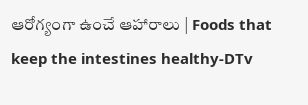ఆరోగ్యంగా ఉంచే ఆహారాలు | Foods that keep the intestines healthy-DTv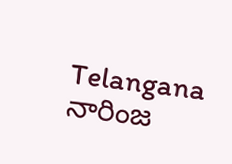Telangana నారింజ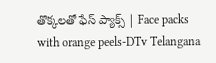తొక్కలతో ఫేస్ ప్యాక్స్ | Face packs with orange peels-DTv Telangana